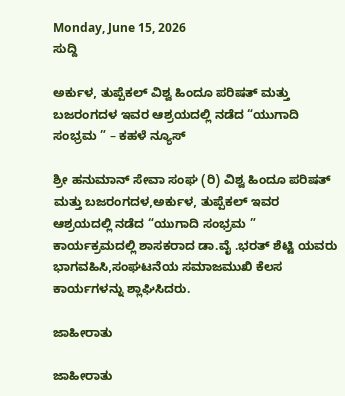Monday, June 15, 2026
ಸುದ್ದಿ

ಅರ್ಕುಳ, ತುಪ್ಪೆಕಲ್ ವಿಶ್ವ ಹಿಂದೂ ಪರಿಷತ್ ಮತ್ತು ಬಜರಂಗದಳ ಇವರ ಆಶ್ರಯದಲ್ಲಿ ನಡೆದ “ಯುಗಾದಿ ಸಂಭ್ರಮ ” – ಕಹಳೆ ನ್ಯೂಸ್

ಶ್ರೀ ಹನುಮಾನ್ ಸೇವಾ ಸಂಘ (ರಿ) ವಿಶ್ವ ಹಿಂದೂ ಪರಿಷತ್ ಮತ್ತು ಬಜರಂಗದಳ,ಅರ್ಕುಳ, ತುಪ್ಪೆಕಲ್ ಇವರ ಆಶ್ರಯದಲ್ಲಿ ನಡೆದ “ಯುಗಾದಿ ಸಂಭ್ರಮ ” ಕಾರ್ಯಕ್ರಮದಲ್ಲಿ ಶಾಸಕರಾದ ಡಾ.ವೈ .ಭರತ್ ಶೆಟ್ಟಿ ಯವರು ಭಾಗವಹಿಸಿ,ಸಂಘಟನೆಯ ಸಮಾಜಮುಖಿ ಕೆಲಸ ಕಾರ್ಯಗಳನ್ನು ಶ್ಲಾಘಿಸಿದರು.

ಜಾಹೀರಾತು

ಜಾಹೀರಾತು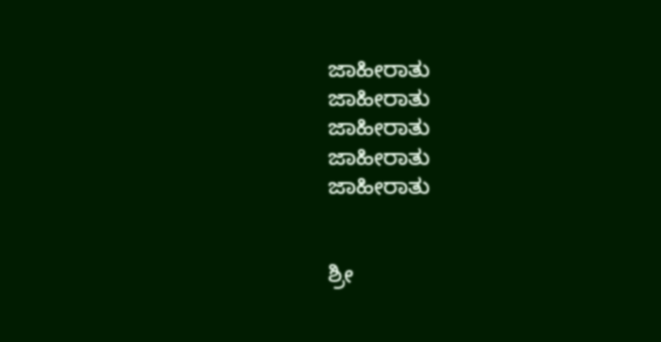ಜಾಹೀರಾತು
ಜಾಹೀರಾತು
ಜಾಹೀರಾತು
ಜಾಹೀರಾತು
ಜಾಹೀರಾತು


ಶ್ರೀ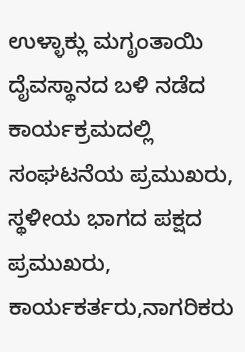ಉಳ್ಳಾಕ್ಲು ಮಗೃಂತಾಯಿ ದೈವಸ್ಥಾನದ ಬಳಿ ನಡೆದ ಕಾರ್ಯಕ್ರಮದಲ್ಲಿ ಸಂಘಟನೆಯ ಪ್ರಮುಖರು, ಸ್ಥಳೀಯ ಭಾಗದ ಪಕ್ಷದ ಪ್ರಮುಖರು, ಕಾರ್ಯಕರ್ತರು,ನಾಗರಿಕರು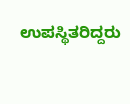ಉಪಸ್ಥಿತರಿದ್ದರು